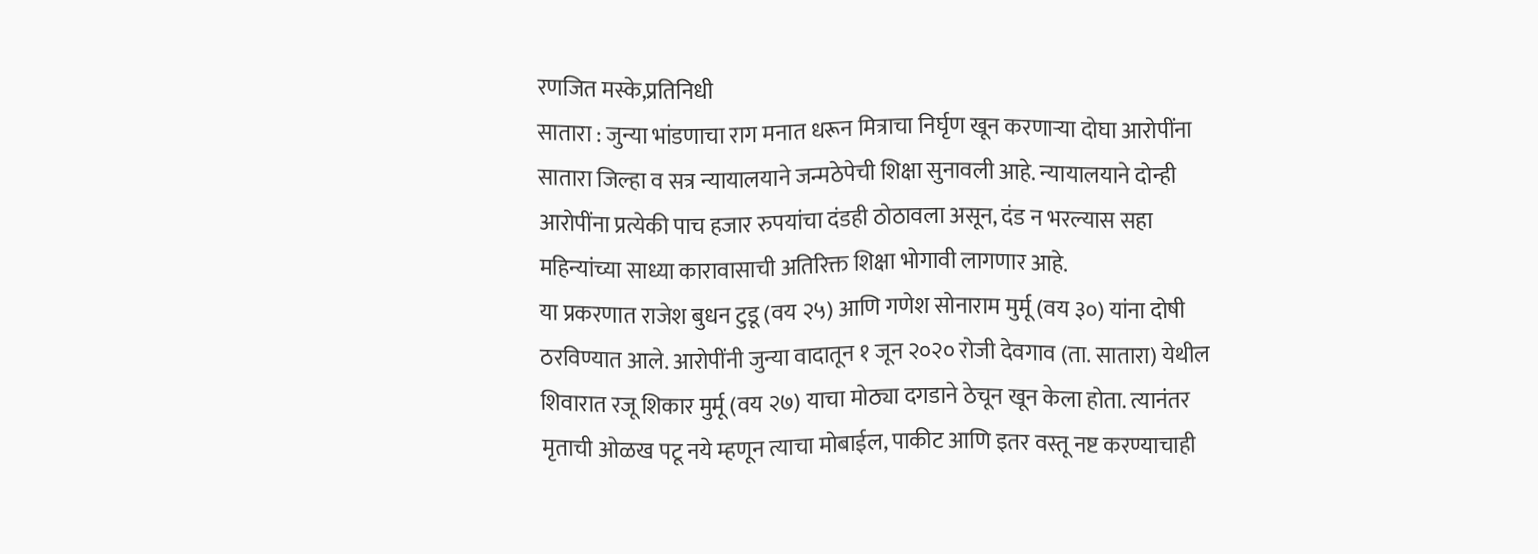रणजित मस्के,प्रतिनिधी
सातारा : जुन्या भांडणाचा राग मनात धरून मित्राचा निर्घृण खून करणाऱ्या दोघा आरोपींना सातारा जिल्हा व सत्र न्यायालयाने जन्मठेपेची शिक्षा सुनावली आहे. न्यायालयाने दोन्ही आरोपींना प्रत्येकी पाच हजार रुपयांचा दंडही ठोठावला असून, दंड न भरल्यास सहा महिन्यांच्या साध्या कारावासाची अतिरिक्त शिक्षा भोगावी लागणार आहे.
या प्रकरणात राजेश बुधन टुडू (वय २५) आणि गणेश सोनाराम मुर्मू (वय ३०) यांना दोषी ठरविण्यात आले. आरोपींनी जुन्या वादातून १ जून २०२० रोजी देवगाव (ता. सातारा) येथील शिवारात रजू शिकार मुर्मू (वय २७) याचा मोठ्या दगडाने ठेचून खून केला होता. त्यानंतर मृताची ओळख पटू नये म्हणून त्याचा मोबाईल, पाकीट आणि इतर वस्तू नष्ट करण्याचाही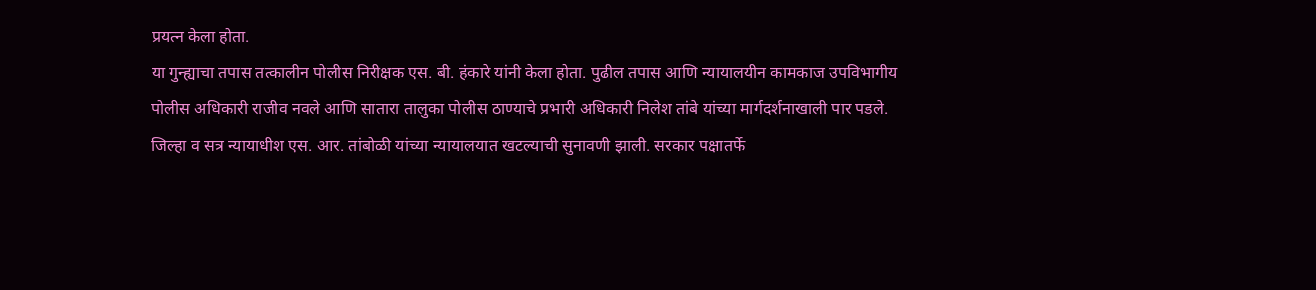प्रयत्न केला होता.
या गुन्ह्याचा तपास तत्कालीन पोलीस निरीक्षक एस. बी. हंकारे यांनी केला होता. पुढील तपास आणि न्यायालयीन कामकाज उपविभागीय पोलीस अधिकारी राजीव नवले आणि सातारा तालुका पोलीस ठाण्याचे प्रभारी अधिकारी निलेश तांबे यांच्या मार्गदर्शनाखाली पार पडले.
जिल्हा व सत्र न्यायाधीश एस. आर. तांबोळी यांच्या न्यायालयात खटल्याची सुनावणी झाली. सरकार पक्षातर्फे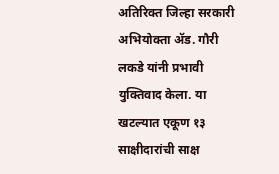अतिरिक्त जिल्हा सरकारी अभियोक्ता ॲड. गौरी लकडे यांनी प्रभावी युक्तिवाद केला. या खटल्यात एकूण १३ साक्षीदारांची साक्ष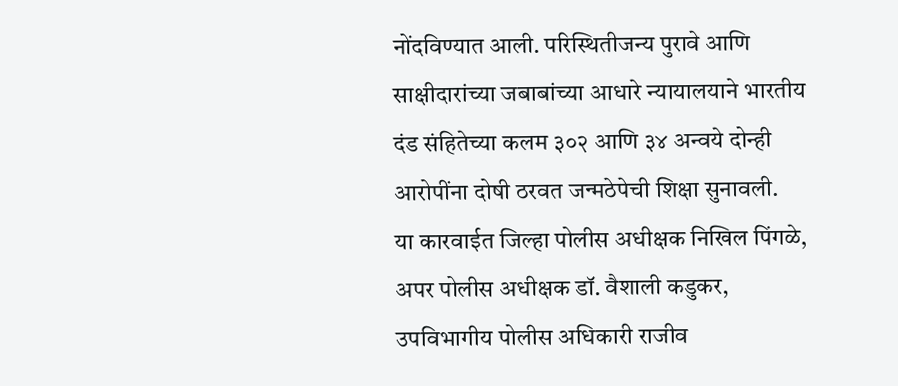नोंदविण्यात आली. परिस्थितीजन्य पुरावे आणि साक्षीदारांच्या जबाबांच्या आधारे न्यायालयाने भारतीय दंड संहितेच्या कलम ३०२ आणि ३४ अन्वये दोन्ही आरोपींना दोषी ठरवत जन्मठेपेची शिक्षा सुनावली.
या कारवाईत जिल्हा पोलीस अधीक्षक निखिल पिंगळे, अपर पोलीस अधीक्षक डॉ. वैशाली कडुकर, उपविभागीय पोलीस अधिकारी राजीव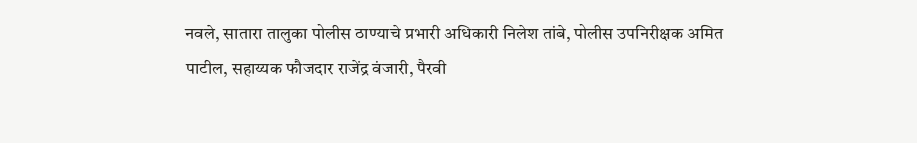नवले, सातारा तालुका पोलीस ठाण्याचे प्रभारी अधिकारी निलेश तांबे, पोलीस उपनिरीक्षक अमित पाटील, सहाय्यक फौजदार राजेंद्र वंजारी, पैरवी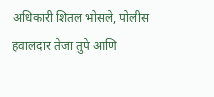अधिकारी शितल भोसले, पोलीस हवालदार तेजा तुपे आणि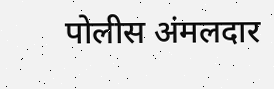पोलीस अंमलदार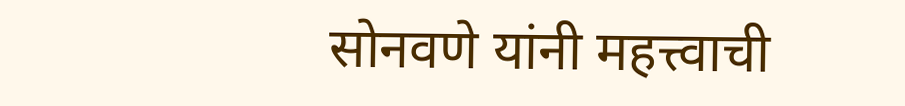सोनवणे यांनी महत्त्वाची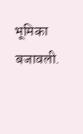भूमिका बजावली.